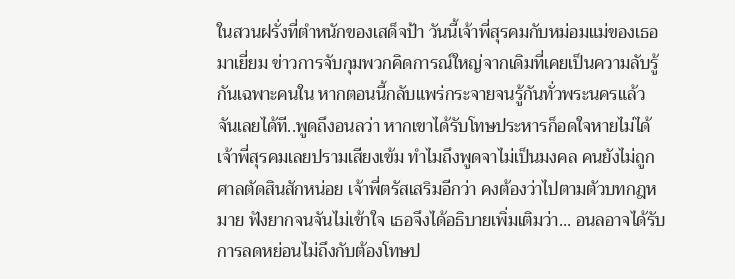ในสวนฝรั่งที่ตำหนักของเสด็จป้า วันนี้เจ้าพี่สุรคมกับหม่อมแม่ของเธอมาเยี่ยม ข่าวการจับกุมพวกคิดการณ์ใหญ่จากเดิมที่เคยเป็นความลับรู้กันเฉพาะคนใน หากตอนนี้กลับแพร่กระจายจนรู้กันทั่วพระนครแล้ว จันเลยได้ที..พูดถึงอนลว่า หากเขาได้รับโทษประหารก็อดใจหายไม่ได้ เจ้าพี่สุรคมเลยปรามเสียงเข้ม ทำไมถึงพูดจาไม่เป็นมงคล คนยังไม่ถูกศาลตัดสินสักหน่อย เจ้าพี่ตรัสเสริมอีกว่า คงต้องว่าไปตามตัวบทกฎหมาย ฟังยากจนจันไม่เข้าใจ เธอจึงได้อธิบายเพิ่มเติมว่า... อนลอาจได้รับการลดหย่อนไม่ถึงกับต้องโทษป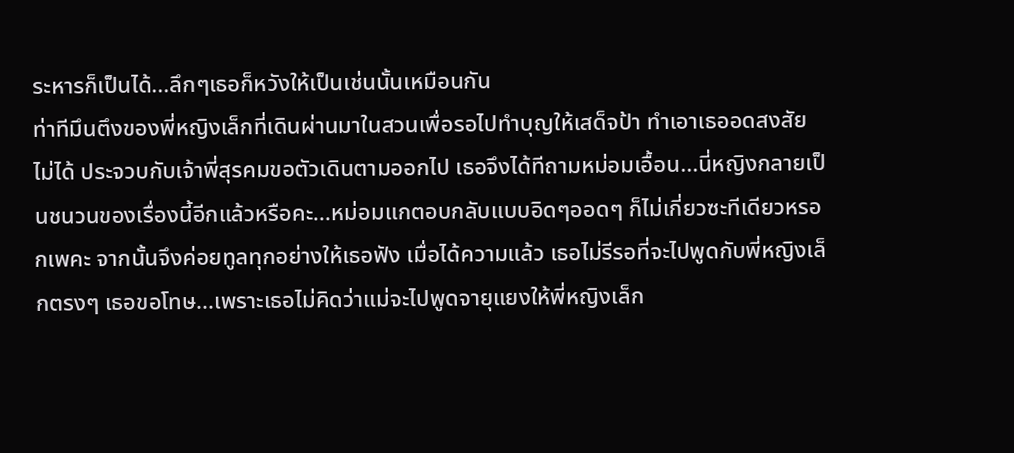ระหารก็เป็นได้...ลึกๆเธอก็หวังให้เป็นเช่นนั้นเหมือนกัน
ท่าทีมึนตึงของพี่หญิงเล็กที่เดินผ่านมาในสวนเพื่อรอไปทำบุญให้เสด็จป้า ทำเอาเธออดสงสัยไม่ได้ ประจวบกับเจ้าพี่สุรคมขอตัวเดินตามออกไป เธอจึงได้ทีถามหม่อมเอื้อน...นี่หญิงกลายเป็นชนวนของเรื่องนี้อีกแล้วหรือคะ...หม่อมแกตอบกลับแบบอิดๆออดๆ ก็ไม่เกี่ยวซะทีเดียวหรอกเพคะ จากนั้นจึงค่อยทูลทุกอย่างให้เธอฟัง เมื่อได้ความแล้ว เธอไม่รีรอที่จะไปพูดกับพี่หญิงเล็กตรงๆ เธอขอโทษ...เพราะเธอไม่คิดว่าแม่จะไปพูดจายุแยงให้พี่หญิงเล็ก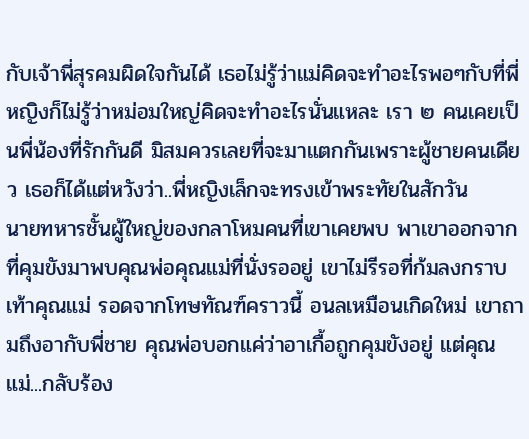กับเจ้าพี่สุรคมผิดใจกันได้ เธอไม่รู้ว่าแม่คิดจะทำอะไรพอๆกับที่พี่หญิงก็ไม่รู้ว่าหม่อมใหญ่คิดจะทำอะไรนั่นแหละ เรา ๒ คนเคยเป็นพี่น้องที่รักกันดี มิสมควรเลยที่จะมาแตกกันเพราะผู้ชายคนเดียว เธอก็ได้แต่หวังว่า..พี่หญิงเล็กจะทรงเข้าพระทัยในสักวัน
นายทหารชั้นผู้ใหญ่ของกลาโหมคนที่เขาเคยพบ พาเขาออกจากที่คุมขังมาพบคุณพ่อคุณแม่ที่นั่งรออยู่ เขาไม่รีรอที่ก้มลงกราบเท้าคุณแม่ รอดจากโทษทัณฑ์คราวนี้ อนลเหมือนเกิดใหม่ เขาถามถึงอากับพี่ชาย คุณพ่อบอกแค่ว่าอาเกื้อถูกคุมขังอยู่ แต่คุณแม่...กลับร้อง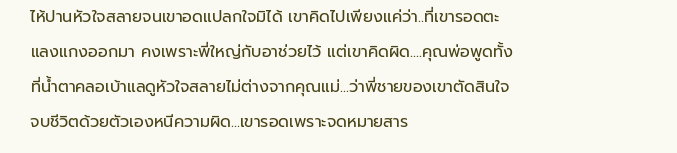ไห้ปานหัวใจสลายจนเขาอดแปลกใจมิได้ เขาคิดไปเพียงแค่ว่า..ที่เขารอดตะแลงแกงออกมา คงเพราะพี่ใหญ่กับอาช่วยไว้ แต่เขาคิดผิด....คุณพ่อพูดทั้งที่น้ำตาคลอเบ้าแลดูหัวใจสลายไม่ต่างจากคุณแม่...ว่าพี่ชายของเขาตัดสินใจจบชีวิตด้วยตัวเองหนีความผิด...เขารอดเพราะจดหมายสาร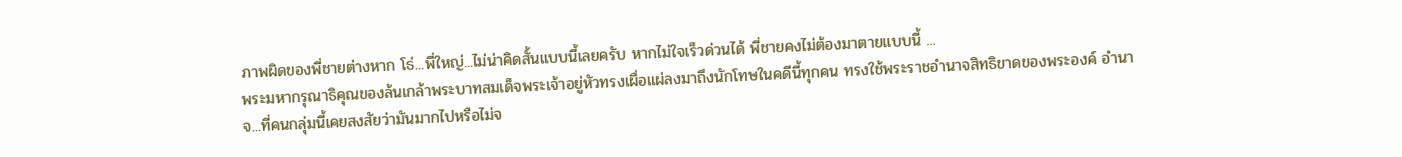ภาพผิดของพี่ชายต่างหาก โธ่...พี่ใหญ่...ไม่น่าคิดสั้นแบบนี้เลยครับ หากไม่ใจเร็วด่วนได้ พี่ชายคงไม่ต้องมาตายแบบนี้ ...
พระมหากรุณาธิคุณของล้นเกล้าพระบาทสมเด็จพระเจ้าอยู่หัวทรงเผื่อแผ่ลงมาถึงนักโทษในคดีนี้ทุกคน ทรงใช้พระราชอำนาจสิทธิขาดของพระองค์ อำนาจ...ที่คนกลุ่มนี้เคยสงสัยว่ามันมากไปหรือไม่จ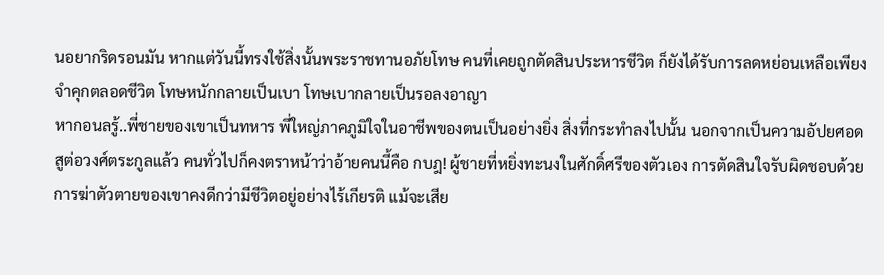นอยากริดรอนมัน หากแต่วันนี้ทรงใช้สิ่งนั้นพระราชทานอภัยโทษ คนที่เคยถูกตัดสินประหารชีวิต ก็ยังได้รับการลดหย่อนเหลือเพียงจำคุกตลอดชีวิต โทษหนักกลายเป็นเบา โทษเบากลายเป็นรอลงอาญา
หากอนลรู้..พี่ชายของเขาเป็นทหาร พี่ใหญ่ภาคภูมิใจในอาชีพของตนเป็นอย่างยิ่ง สิ่งที่กระทำลงไปนั้น นอกจากเป็นความอัปยศอดสูต่อวงศ์ตระกูลแล้ว คนทั่วไปก็คงตราหน้าว่าอ้ายคนนี้คือ กบฎ! ผู้ชายที่หยิ่งทะนงในศักดิ์ศรีของตัวเอง การตัดสินใจรับผิดชอบด้วยการฆ่าตัวตายของเขาคงดีกว่ามีชีวิตอยู่อย่างไร้เกียรติ แม้จะเสีย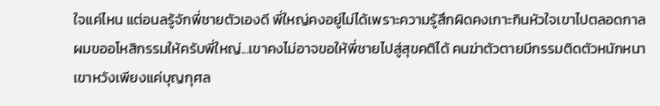ใจแค่ไหน แต่อนลรู้จักพี่ชายตัวเองดี พี่ใหญ่คงอยู่ไม่ได้เพราะความรู้สึกผิดคงเกาะกินหัวใจเขาไปตลอดกาล ผมขออโหสิกรรมให้ครับพี่ใหญ่...เขาคงไม่อาจขอให้พี่ชายไปสู่สุขคติได้ คนฆ่าตัวตายมีกรรมติดตัวหนักหนา เขาหวังเพียงแค่บุญกุศล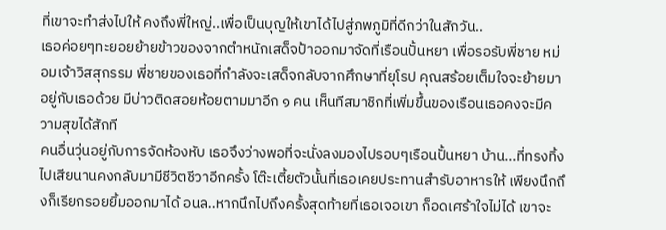ที่เขาจะทำส่งไปให้ คงถึงพี่ใหญ่..เพื่อเป็นบุญให้เขาได้ไปสู่ภพภูมิที่ดีกว่าในสักวัน..
เธอค่อยๆทะยอยย้ายข้าวของจากตำหนักเสด็จป้าออกมาจัดที่เรือนปั้นหยา เพื่อรอรับพี่ชาย หม่อมเจ้าวิสสุกรรม พี่ชายของเธอที่กำลังจะเสด็จกลับจากศึกษาที่ยุโรป คุณสร้อยเต็มใจจะย้ายมาอยู่กับเธอด้วย มีบ่าวติดสอยห้อยตามมาอีก ๑ คน เห็นทีสมาชิกที่เพิ่มขึ้นของเรือนเธอคงจะมีความสุขได้สักที
คนอื่นวุ่นอยู่กับการจัดห้องหับ เธอจึงว่างพอที่จะนั่งลงมองไปรอบๆเรือนปั้นหยา บ้าน...ที่ทรงทิ้งไปเสียนานคงกลับมามีชีวิตชีวาอีกครั้ง โต๊ะเตี้ยตัวนั้นที่เธอเคยประทานสำรับอาหารให้ เพียงนึกถึงก็เรียกรอยยิ้มออกมาได้ อนล..หากนึกไปถึงครั้งสุดท้ายที่เธอเจอเขา ก็อดเศร้าใจไม่ได้ เขาจะ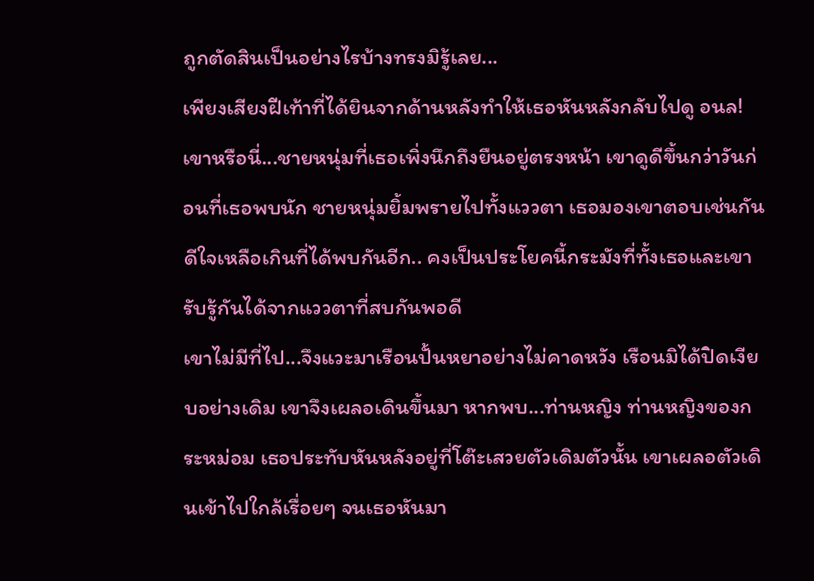ถูกตัดสินเป็นอย่างไรบ้างทรงมิรู้เลย...
เพียงเสียงฝีเท้าที่ได้ยินจากด้านหลังทำให้เธอหันหลังกลับไปดู อนล! เขาหรือนี่...ชายหนุ่มที่เธอเพิ่งนึกถึงยืนอยู่ตรงหน้า เขาดูดีขึ้นกว่าวันก่อนที่เธอพบนัก ชายหนุ่มยิ้มพรายไปทั้งแววตา เธอมองเขาตอบเช่นกัน ดีใจเหลือเกินที่ได้พบกันอีก.. คงเป็นประโยคนี้กระมังที่ทั้งเธอและเขารับรู้กันได้จากแววตาที่สบกันพอดี
เขาไม่มีที่ไป...จึงแวะมาเรือนปั้นหยาอย่างไม่คาดหวัง เรือนมิได้ปิดเงียบอย่างเดิม เขาจึงเผลอเดินขึ้นมา หากพบ...ท่านหญิง ท่านหญิงของกระหม่อม เธอประทับหันหลังอยู่ที่โต๊ะเสวยตัวเดิมตัวนั้น เขาเผลอตัวเดินเข้าไปใกล้เรื่อยๆ จนเธอหันมา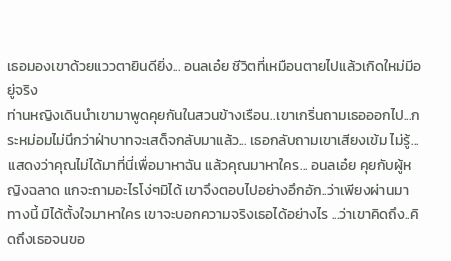เธอมองเขาด้วยแววตายินดียิ่ง... อนลเอ๋ย ชีวิตที่เหมือนตายไปแล้วเกิดใหม่มีอยู่จริง
ท่านหญิงเดินนำเขามาพูดคุยกันในสวนข้างเรือน..เขาเกริ่นถามเธอออกไป...กระหม่อมไม่นึกว่าฝ่าบาทจะเสด็จกลับมาแล้ว... เธอกลับถามเขาเสียงเข้ม ไม่รู้...แสดงว่าคุณไม่ได้มาที่นี่เพื่อมาหาฉัน แล้วคุณมาหาใคร... อนลเอ๋ย คุยกับผู้หญิงฉลาด แกจะถามอะไรโง่ๆมิได้ เขาจึงตอบไปอย่างอึกอัก..ว่าเพียงผ่านมาทางนี้ มิได้ตั้งใจมาหาใคร เขาจะบอกความจริงเธอได้อย่างไร ...ว่าเขาคิดถึง..คิดถึงเธอจนขอ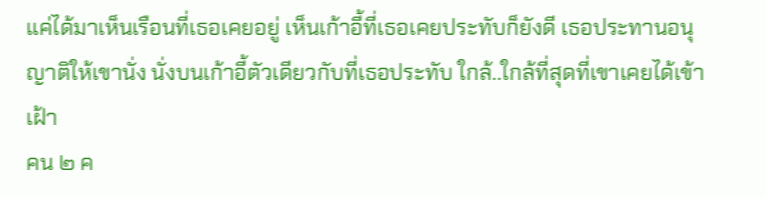แค่ได้มาเห็นเรือนที่เธอเคยอยู่ เห็นเก้าอี้ที่เธอเคยประทับก็ยังดี เธอประทานอนุญาติให้เขานั่ง นั่งบนเก้าอี้ตัวเดียวกับที่เธอประทับ ใกล้..ใกล้ที่สุดที่เขาเคยได้เข้าเฝ้า
คน ๒ ค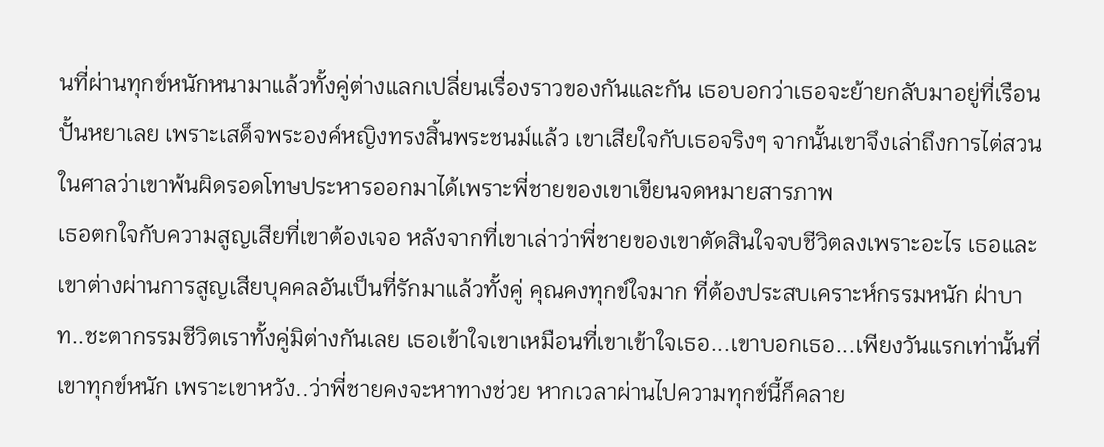นที่ผ่านทุกข์หนักหนามาแล้วทั้งคู่ต่างแลกเปลี่ยนเรื่องราวของกันและกัน เธอบอกว่าเธอจะย้ายกลับมาอยู่ที่เรือนปั้นหยาเลย เพราะเสด็จพระองค์หญิงทรงสิ้นพระชนม์แล้ว เขาเสียใจกับเธอจริงๆ จากนั้นเขาจึงเล่าถึงการไต่สวนในศาลว่าเขาพ้นผิดรอดโทษประหารออกมาได้เพราะพี่ชายของเขาเขียนจดหมายสารภาพ
เธอตกใจกับความสูญเสียที่เขาต้องเจอ หลังจากที่เขาเล่าว่าพี่ชายของเขาตัดสินใจจบชีวิตลงเพราะอะไร เธอและเขาต่างผ่านการสูญเสียบุคคลอันเป็นที่รักมาแล้วทั้งคู่ คุณคงทุกข์ใจมาก ที่ต้องประสบเคราะห์กรรมหนัก ฝ่าบาท..ชะตากรรมชีวิตเราทั้งคู่มิต่างกันเลย เธอเข้าใจเขาเหมือนที่เขาเข้าใจเธอ...เขาบอกเธอ...เพียงวันแรกเท่านั้นที่เขาทุกข์หนัก เพราะเขาหวัง..ว่าพี่ชายคงจะหาทางช่วย หากเวลาผ่านไปความทุกข์นี้ก็คลาย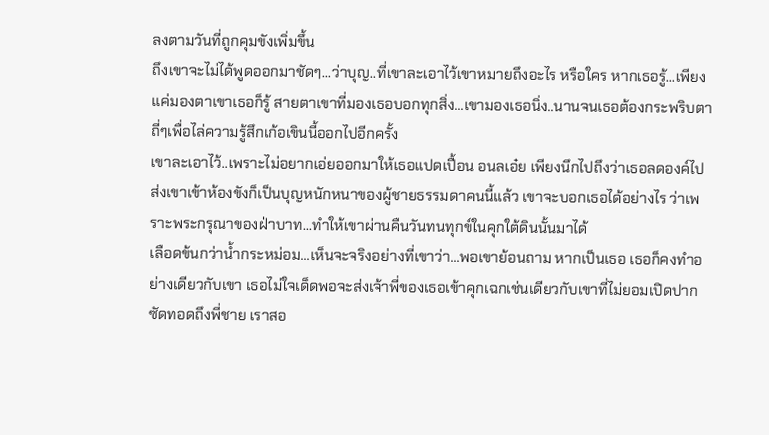ลงตามวันที่ถูกคุมขังเพิ่มขึ้น
ถึงเขาจะไม่ได้พูดออกมาชัดๆ...ว่าบุญ..ที่เขาละเอาไว้เขาหมายถึงอะไร หรือใคร หากเธอรู้...เพียงแค่มองตาเขาเธอก็รู้ สายตาเขาที่มองเธอบอกทุกสิ่ง...เขามองเธอนิ่ง..นานจนเธอต้องกระพริบตาถี่ๆเพื่อไล่ความรู้สึกเก้อเขินนี้ออกไปอีกครั้ง
เขาละเอาไว้..เพราะไม่อยากเอ่ยออกมาให้เธอแปดเปื้อน อนลเอ๋ย เพียงนึกไปถึงว่าเธอลดองค์ไปส่งเขาเข้าห้องขังก็เป็นบุญหนักหนาของผู้ชายธรรมดาคนนี้แล้ว เขาจะบอกเธอได้อย่างไร ว่าเพราะพระกรุณาของฝ่าบาท...ทำให้เขาผ่านคืนวันทนทุกข์ในคุกใต้ดินนั้นมาได้
เลือดข้นกว่าน้ำกระหม่อม...เห็นจะจริงอย่างที่เขาว่า...พอเขาย้อนถาม หากเป็นเธอ เธอก็คงทำอย่างเดียวกับเขา เธอไม่ใจเด็ดพอจะส่งเจ้าพี่ของเธอเข้าคุกเฉกเช่นเดียวกับเขาที่ไม่ยอมเปิดปากซัดทอดถึงพี่ชาย เราสอ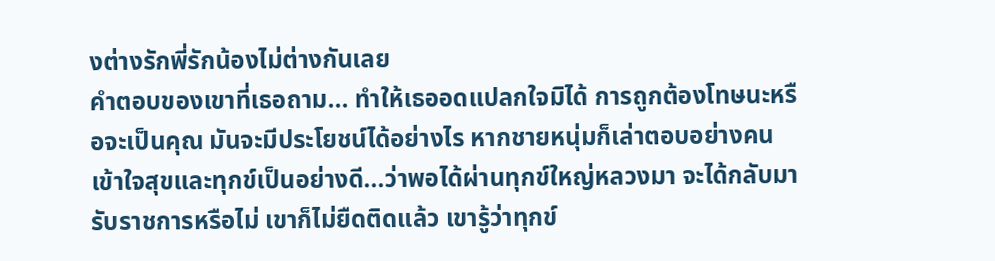งต่างรักพี่รักน้องไม่ต่างกันเลย
คำตอบของเขาที่เธอถาม... ทำให้เธออดแปลกใจมิได้ การถูกต้องโทษนะหรือจะเป็นคุณ มันจะมีประโยชน์ได้อย่างไร หากชายหนุ่มก็เล่าตอบอย่างคนเข้าใจสุขและทุกข์เป็นอย่างดี...ว่าพอได้ผ่านทุกข์ใหญ่หลวงมา จะได้กลับมารับราชการหรือไม่ เขาก็ไม่ยืดติดแล้ว เขารู้ว่าทุกข์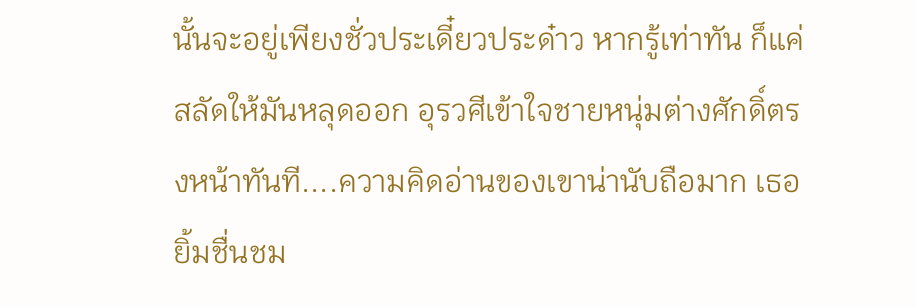นั้นจะอยู่เพียงชั่วประเดี๋ยวประด๋าว หากรู้เท่าทัน ก็แค่สลัดให้มันหลุดออก อุรวศีเข้าใจชายหนุ่มต่างศักดิ์ตรงหน้าทันที....ความคิดอ่านของเขาน่านับถือมาก เธอยิ้มชื่นชม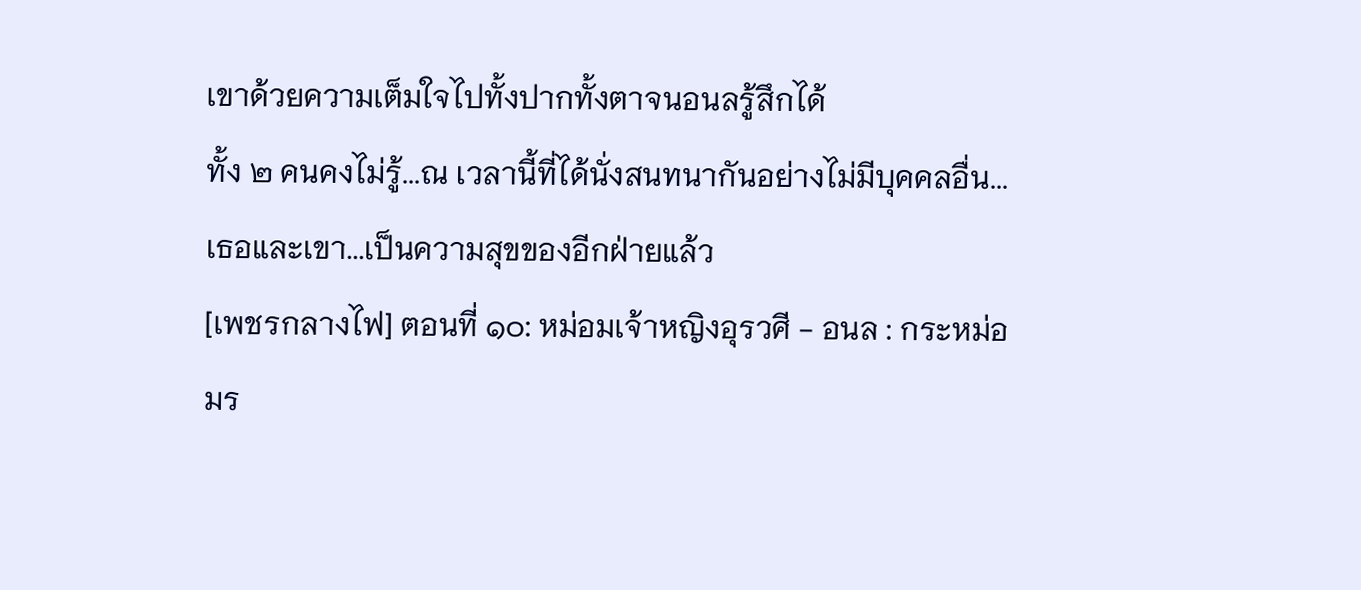เขาด้วยความเต็มใจไปทั้งปากทั้งตาจนอนลรู้สึกได้
ทั้ง ๒ คนคงไม่รู้...ณ เวลานี้ที่ได้นั่งสนทนากันอย่างไม่มีบุคคลอื่น...เธอและเขา...เป็นความสุขของอีกฝ่ายแล้ว
[เพชรกลางไฟ] ตอนที่ ๑๐: หม่อมเจ้าหญิงอุรวศี - อนล : กระหม่อมร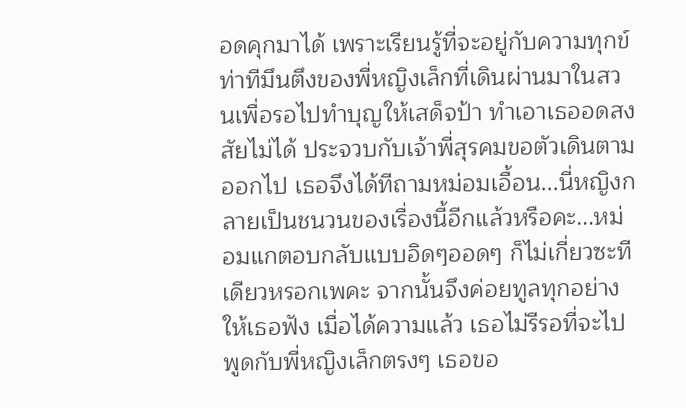อดคุกมาได้ เพราะเรียนรู้ที่จะอยู่กับความทุกข์
ท่าทีมึนตึงของพี่หญิงเล็กที่เดินผ่านมาในสวนเพื่อรอไปทำบุญให้เสด็จป้า ทำเอาเธออดสงสัยไม่ได้ ประจวบกับเจ้าพี่สุรคมขอตัวเดินตามออกไป เธอจึงได้ทีถามหม่อมเอื้อน...นี่หญิงกลายเป็นชนวนของเรื่องนี้อีกแล้วหรือคะ...หม่อมแกตอบกลับแบบอิดๆออดๆ ก็ไม่เกี่ยวซะทีเดียวหรอกเพคะ จากนั้นจึงค่อยทูลทุกอย่างให้เธอฟัง เมื่อได้ความแล้ว เธอไม่รีรอที่จะไปพูดกับพี่หญิงเล็กตรงๆ เธอขอ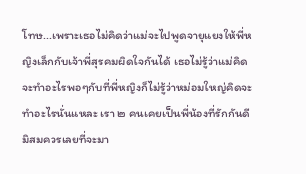โทษ...เพราะเธอไม่คิดว่าแม่จะไปพูดจายุแยงให้พี่หญิงเล็กกับเจ้าพี่สุรคมผิดใจกันได้ เธอไม่รู้ว่าแม่คิดจะทำอะไรพอๆกับที่พี่หญิงก็ไม่รู้ว่าหม่อมใหญ่คิดจะทำอะไรนั่นแหละ เรา ๒ คนเคยเป็นพี่น้องที่รักกันดี มิสมควรเลยที่จะมา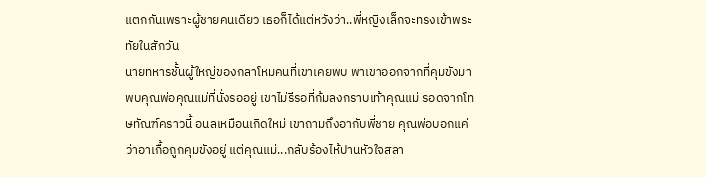แตกกันเพราะผู้ชายคนเดียว เธอก็ได้แต่หวังว่า..พี่หญิงเล็กจะทรงเข้าพระทัยในสักวัน
นายทหารชั้นผู้ใหญ่ของกลาโหมคนที่เขาเคยพบ พาเขาออกจากที่คุมขังมาพบคุณพ่อคุณแม่ที่นั่งรออยู่ เขาไม่รีรอที่ก้มลงกราบเท้าคุณแม่ รอดจากโทษทัณฑ์คราวนี้ อนลเหมือนเกิดใหม่ เขาถามถึงอากับพี่ชาย คุณพ่อบอกแค่ว่าอาเกื้อถูกคุมขังอยู่ แต่คุณแม่...กลับร้องไห้ปานหัวใจสลา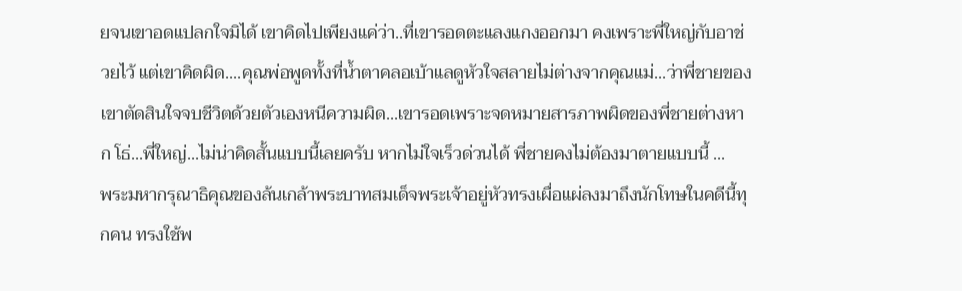ยจนเขาอดแปลกใจมิได้ เขาคิดไปเพียงแค่ว่า..ที่เขารอดตะแลงแกงออกมา คงเพราะพี่ใหญ่กับอาช่วยไว้ แต่เขาคิดผิด....คุณพ่อพูดทั้งที่น้ำตาคลอเบ้าแลดูหัวใจสลายไม่ต่างจากคุณแม่...ว่าพี่ชายของเขาตัดสินใจจบชีวิตด้วยตัวเองหนีความผิด...เขารอดเพราะจดหมายสารภาพผิดของพี่ชายต่างหาก โธ่...พี่ใหญ่...ไม่น่าคิดสั้นแบบนี้เลยครับ หากไม่ใจเร็วด่วนได้ พี่ชายคงไม่ต้องมาตายแบบนี้ ...
พระมหากรุณาธิคุณของล้นเกล้าพระบาทสมเด็จพระเจ้าอยู่หัวทรงเผื่อแผ่ลงมาถึงนักโทษในคดีนี้ทุกคน ทรงใช้พ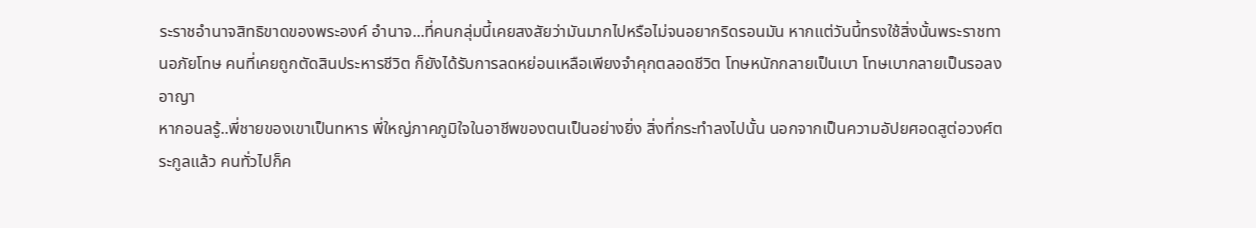ระราชอำนาจสิทธิขาดของพระองค์ อำนาจ...ที่คนกลุ่มนี้เคยสงสัยว่ามันมากไปหรือไม่จนอยากริดรอนมัน หากแต่วันนี้ทรงใช้สิ่งนั้นพระราชทานอภัยโทษ คนที่เคยถูกตัดสินประหารชีวิต ก็ยังได้รับการลดหย่อนเหลือเพียงจำคุกตลอดชีวิต โทษหนักกลายเป็นเบา โทษเบากลายเป็นรอลงอาญา
หากอนลรู้..พี่ชายของเขาเป็นทหาร พี่ใหญ่ภาคภูมิใจในอาชีพของตนเป็นอย่างยิ่ง สิ่งที่กระทำลงไปนั้น นอกจากเป็นความอัปยศอดสูต่อวงศ์ตระกูลแล้ว คนทั่วไปก็ค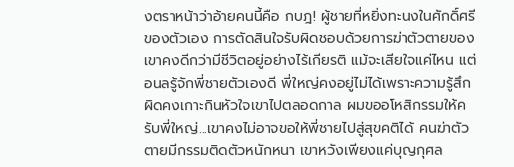งตราหน้าว่าอ้ายคนนี้คือ กบฎ! ผู้ชายที่หยิ่งทะนงในศักดิ์ศรีของตัวเอง การตัดสินใจรับผิดชอบด้วยการฆ่าตัวตายของเขาคงดีกว่ามีชีวิตอยู่อย่างไร้เกียรติ แม้จะเสียใจแค่ไหน แต่อนลรู้จักพี่ชายตัวเองดี พี่ใหญ่คงอยู่ไม่ได้เพราะความรู้สึกผิดคงเกาะกินหัวใจเขาไปตลอดกาล ผมขออโหสิกรรมให้ครับพี่ใหญ่...เขาคงไม่อาจขอให้พี่ชายไปสู่สุขคติได้ คนฆ่าตัวตายมีกรรมติดตัวหนักหนา เขาหวังเพียงแค่บุญกุศล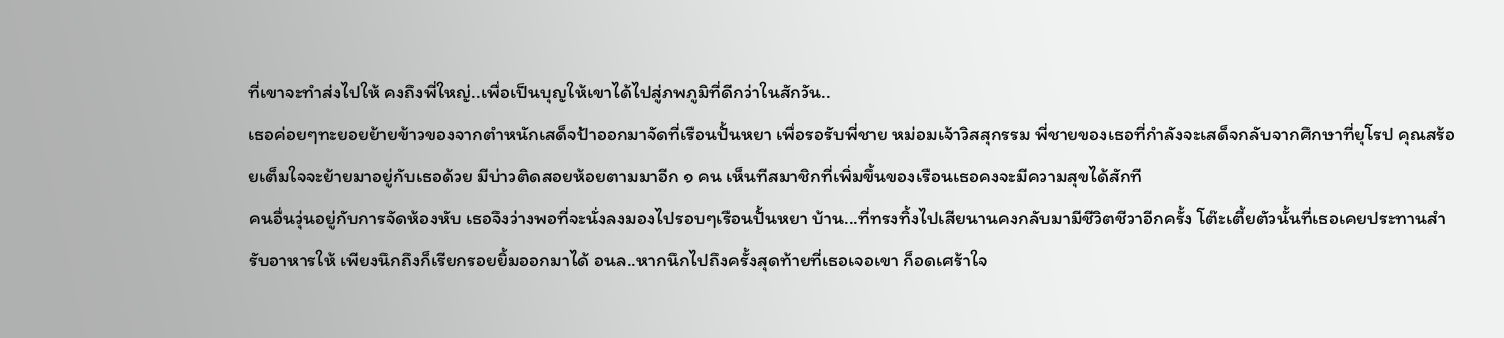ที่เขาจะทำส่งไปให้ คงถึงพี่ใหญ่..เพื่อเป็นบุญให้เขาได้ไปสู่ภพภูมิที่ดีกว่าในสักวัน..
เธอค่อยๆทะยอยย้ายข้าวของจากตำหนักเสด็จป้าออกมาจัดที่เรือนปั้นหยา เพื่อรอรับพี่ชาย หม่อมเจ้าวิสสุกรรม พี่ชายของเธอที่กำลังจะเสด็จกลับจากศึกษาที่ยุโรป คุณสร้อยเต็มใจจะย้ายมาอยู่กับเธอด้วย มีบ่าวติดสอยห้อยตามมาอีก ๑ คน เห็นทีสมาชิกที่เพิ่มขึ้นของเรือนเธอคงจะมีความสุขได้สักที
คนอื่นวุ่นอยู่กับการจัดห้องหับ เธอจึงว่างพอที่จะนั่งลงมองไปรอบๆเรือนปั้นหยา บ้าน...ที่ทรงทิ้งไปเสียนานคงกลับมามีชีวิตชีวาอีกครั้ง โต๊ะเตี้ยตัวนั้นที่เธอเคยประทานสำรับอาหารให้ เพียงนึกถึงก็เรียกรอยยิ้มออกมาได้ อนล..หากนึกไปถึงครั้งสุดท้ายที่เธอเจอเขา ก็อดเศร้าใจ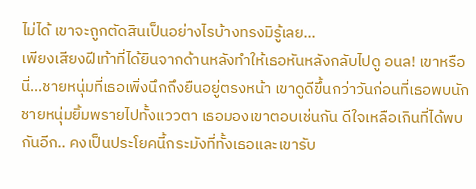ไม่ได้ เขาจะถูกตัดสินเป็นอย่างไรบ้างทรงมิรู้เลย...
เพียงเสียงฝีเท้าที่ได้ยินจากด้านหลังทำให้เธอหันหลังกลับไปดู อนล! เขาหรือนี่...ชายหนุ่มที่เธอเพิ่งนึกถึงยืนอยู่ตรงหน้า เขาดูดีขึ้นกว่าวันก่อนที่เธอพบนัก ชายหนุ่มยิ้มพรายไปทั้งแววตา เธอมองเขาตอบเช่นกัน ดีใจเหลือเกินที่ได้พบกันอีก.. คงเป็นประโยคนี้กระมังที่ทั้งเธอและเขารับ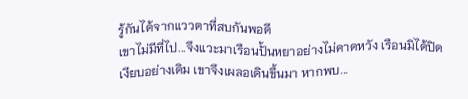รู้กันได้จากแววตาที่สบกันพอดี
เขาไม่มีที่ไป...จึงแวะมาเรือนปั้นหยาอย่างไม่คาดหวัง เรือนมิได้ปิดเงียบอย่างเดิม เขาจึงเผลอเดินขึ้นมา หากพบ...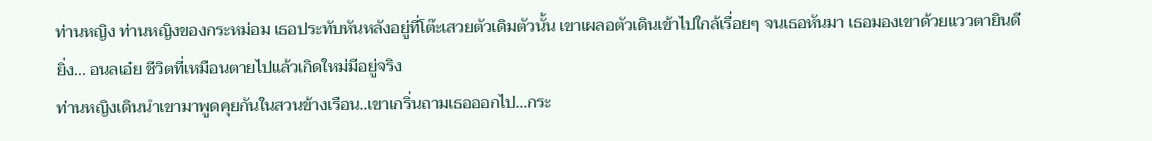ท่านหญิง ท่านหญิงของกระหม่อม เธอประทับหันหลังอยู่ที่โต๊ะเสวยตัวเดิมตัวนั้น เขาเผลอตัวเดินเข้าไปใกล้เรื่อยๆ จนเธอหันมา เธอมองเขาด้วยแววตายินดียิ่ง... อนลเอ๋ย ชีวิตที่เหมือนตายไปแล้วเกิดใหม่มีอยู่จริง
ท่านหญิงเดินนำเขามาพูดคุยกันในสวนข้างเรือน..เขาเกริ่นถามเธอออกไป...กระ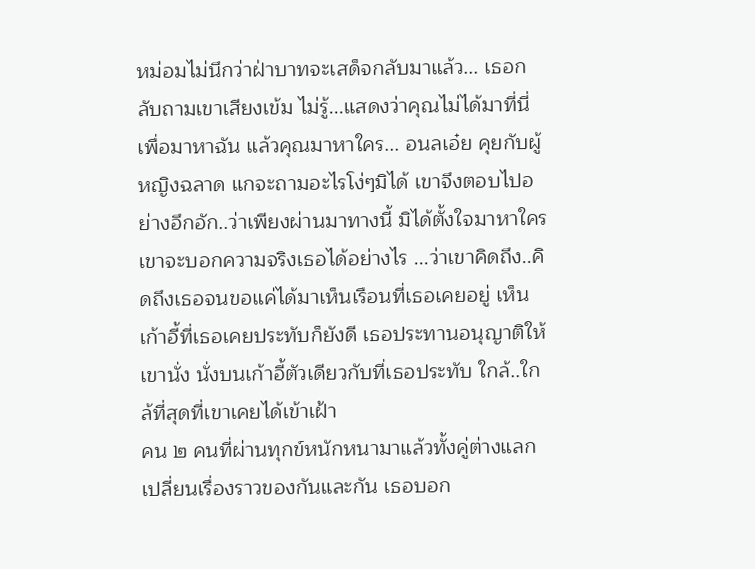หม่อมไม่นึกว่าฝ่าบาทจะเสด็จกลับมาแล้ว... เธอกลับถามเขาเสียงเข้ม ไม่รู้...แสดงว่าคุณไม่ได้มาที่นี่เพื่อมาหาฉัน แล้วคุณมาหาใคร... อนลเอ๋ย คุยกับผู้หญิงฉลาด แกจะถามอะไรโง่ๆมิได้ เขาจึงตอบไปอย่างอึกอัก..ว่าเพียงผ่านมาทางนี้ มิได้ตั้งใจมาหาใคร เขาจะบอกความจริงเธอได้อย่างไร ...ว่าเขาคิดถึง..คิดถึงเธอจนขอแค่ได้มาเห็นเรือนที่เธอเคยอยู่ เห็นเก้าอี้ที่เธอเคยประทับก็ยังดี เธอประทานอนุญาติให้เขานั่ง นั่งบนเก้าอี้ตัวเดียวกับที่เธอประทับ ใกล้..ใกล้ที่สุดที่เขาเคยได้เข้าเฝ้า
คน ๒ คนที่ผ่านทุกข์หนักหนามาแล้วทั้งคู่ต่างแลกเปลี่ยนเรื่องราวของกันและกัน เธอบอก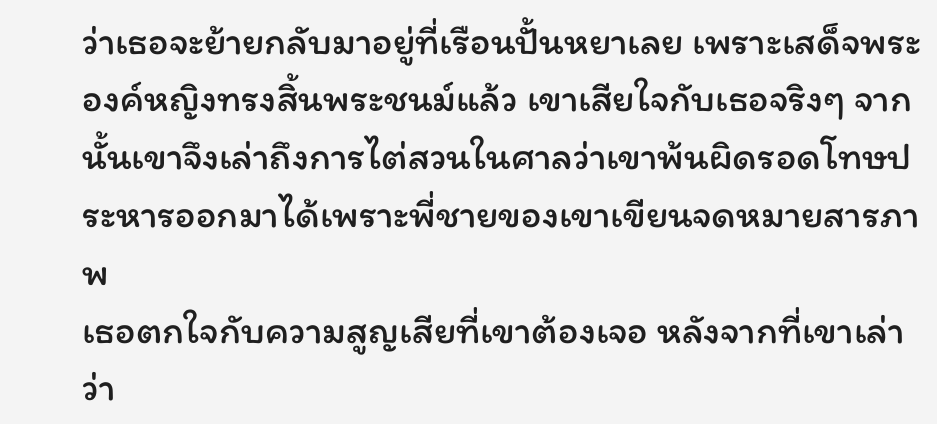ว่าเธอจะย้ายกลับมาอยู่ที่เรือนปั้นหยาเลย เพราะเสด็จพระองค์หญิงทรงสิ้นพระชนม์แล้ว เขาเสียใจกับเธอจริงๆ จากนั้นเขาจึงเล่าถึงการไต่สวนในศาลว่าเขาพ้นผิดรอดโทษประหารออกมาได้เพราะพี่ชายของเขาเขียนจดหมายสารภาพ
เธอตกใจกับความสูญเสียที่เขาต้องเจอ หลังจากที่เขาเล่าว่า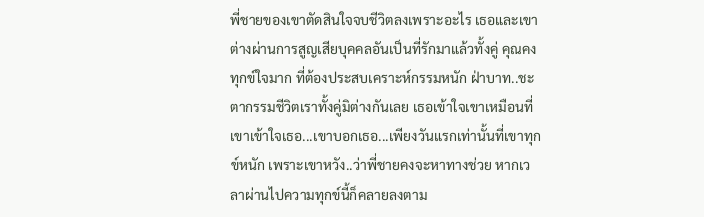พี่ชายของเขาตัดสินใจจบชีวิตลงเพราะอะไร เธอและเขาต่างผ่านการสูญเสียบุคคลอันเป็นที่รักมาแล้วทั้งคู่ คุณคงทุกข์ใจมาก ที่ต้องประสบเคราะห์กรรมหนัก ฝ่าบาท..ชะตากรรมชีวิตเราทั้งคู่มิต่างกันเลย เธอเข้าใจเขาเหมือนที่เขาเข้าใจเธอ...เขาบอกเธอ...เพียงวันแรกเท่านั้นที่เขาทุกข์หนัก เพราะเขาหวัง..ว่าพี่ชายคงจะหาทางช่วย หากเวลาผ่านไปความทุกข์นี้ก็คลายลงตาม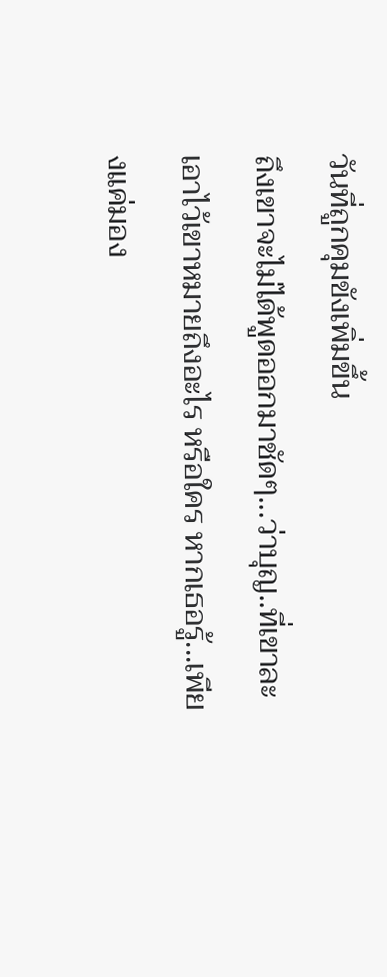วันที่ถูกคุมขังเพิ่มขึ้น
ถึงเขาจะไม่ได้พูดออกมาชัดๆ...ว่าบุญ..ที่เขาละเอาไว้เขาหมายถึงอะไร หรือใคร หากเธอรู้...เพียงแค่มอง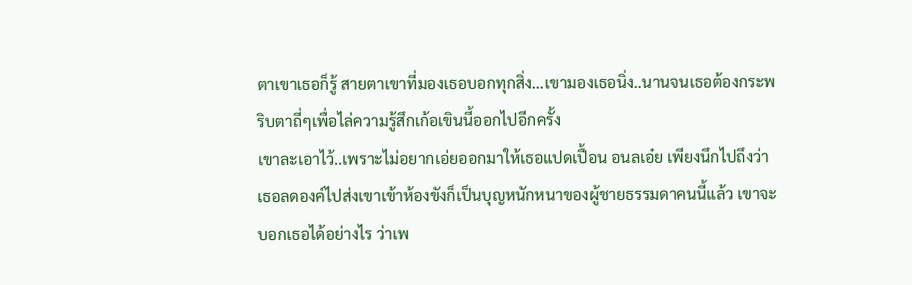ตาเขาเธอก็รู้ สายตาเขาที่มองเธอบอกทุกสิ่ง...เขามองเธอนิ่ง..นานจนเธอต้องกระพริบตาถี่ๆเพื่อไล่ความรู้สึกเก้อเขินนี้ออกไปอีกครั้ง
เขาละเอาไว้..เพราะไม่อยากเอ่ยออกมาให้เธอแปดเปื้อน อนลเอ๋ย เพียงนึกไปถึงว่าเธอลดองค์ไปส่งเขาเข้าห้องขังก็เป็นบุญหนักหนาของผู้ชายธรรมดาคนนี้แล้ว เขาจะบอกเธอได้อย่างไร ว่าเพ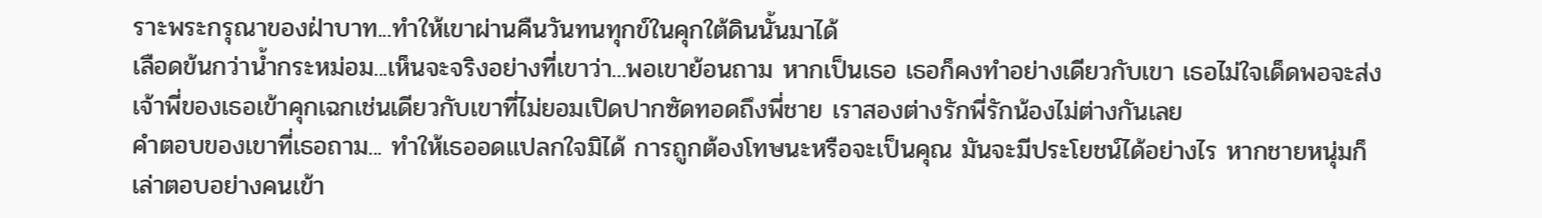ราะพระกรุณาของฝ่าบาท...ทำให้เขาผ่านคืนวันทนทุกข์ในคุกใต้ดินนั้นมาได้
เลือดข้นกว่าน้ำกระหม่อม...เห็นจะจริงอย่างที่เขาว่า...พอเขาย้อนถาม หากเป็นเธอ เธอก็คงทำอย่างเดียวกับเขา เธอไม่ใจเด็ดพอจะส่งเจ้าพี่ของเธอเข้าคุกเฉกเช่นเดียวกับเขาที่ไม่ยอมเปิดปากซัดทอดถึงพี่ชาย เราสองต่างรักพี่รักน้องไม่ต่างกันเลย
คำตอบของเขาที่เธอถาม... ทำให้เธออดแปลกใจมิได้ การถูกต้องโทษนะหรือจะเป็นคุณ มันจะมีประโยชน์ได้อย่างไร หากชายหนุ่มก็เล่าตอบอย่างคนเข้า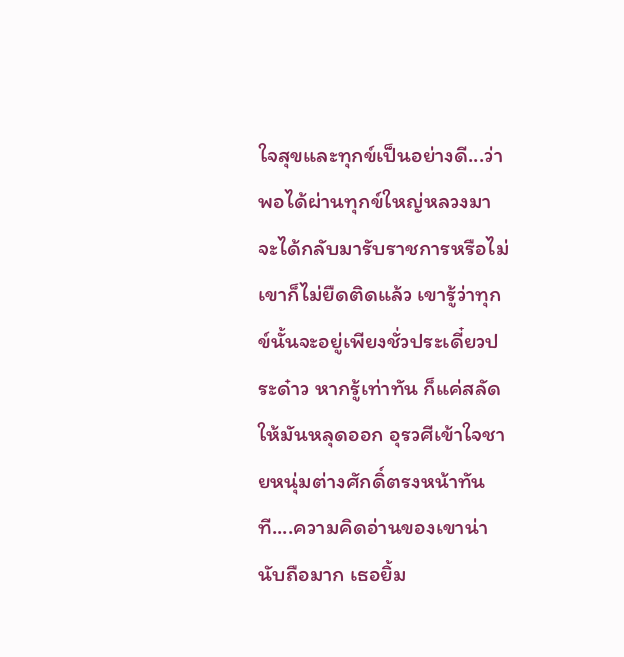ใจสุขและทุกข์เป็นอย่างดี...ว่าพอได้ผ่านทุกข์ใหญ่หลวงมา จะได้กลับมารับราชการหรือไม่ เขาก็ไม่ยืดติดแล้ว เขารู้ว่าทุกข์นั้นจะอยู่เพียงชั่วประเดี๋ยวประด๋าว หากรู้เท่าทัน ก็แค่สลัดให้มันหลุดออก อุรวศีเข้าใจชายหนุ่มต่างศักดิ์ตรงหน้าทันที....ความคิดอ่านของเขาน่านับถือมาก เธอยิ้ม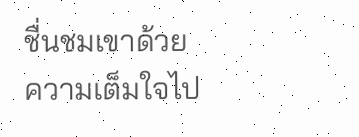ชื่นชมเขาด้วยความเต็มใจไป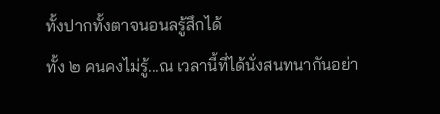ทั้งปากทั้งตาจนอนลรู้สึกได้
ทั้ง ๒ คนคงไม่รู้...ณ เวลานี้ที่ได้นั่งสนทนากันอย่า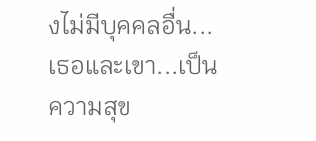งไม่มีบุคคลอื่น...เธอและเขา...เป็นความสุข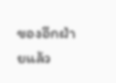ของอีกฝ่ายแล้ว